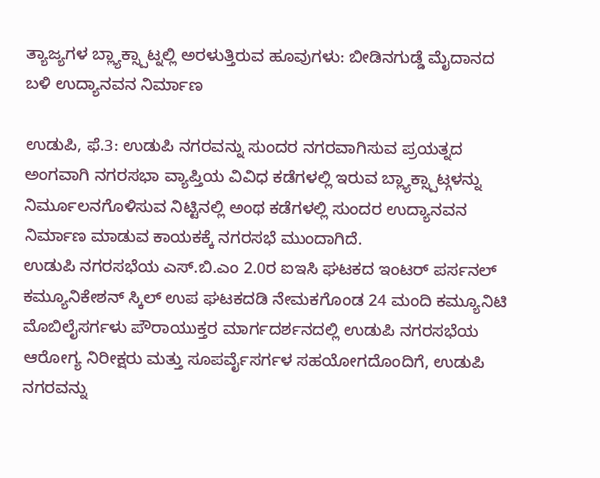ತ್ಯಾಜ್ಯಗಳ ಬ್ಲ್ಯಾಕ್ಸ್ಪಾಟ್ನಲ್ಲಿ ಅರಳುತ್ತಿರುವ ಹೂವುಗಳು: ಬೀಡಿನಗುಡ್ಡೆ ಮೈದಾನದ ಬಳಿ ಉದ್ಯಾನವನ ನಿರ್ಮಾಣ

ಉಡುಪಿ, ಫೆ.3: ಉಡುಪಿ ನಗರವನ್ನು ಸುಂದರ ನಗರವಾಗಿಸುವ ಪ್ರಯತ್ನದ ಅಂಗವಾಗಿ ನಗರಸಭಾ ವ್ಯಾಪ್ತಿಯ ವಿವಿಧ ಕಡೆಗಳಲ್ಲಿ ಇರುವ ಬ್ಲ್ಯಾಕ್ಸ್ಪಾಟ್ಗಳನ್ನು ನಿರ್ಮೂಲನಗೊಳಿಸುವ ನಿಟ್ಟಿನಲ್ಲಿ ಅಂಥ ಕಡೆಗಳಲ್ಲಿ ಸುಂದರ ಉದ್ಯಾನವನ ನಿರ್ಮಾಣ ಮಾಡುವ ಕಾಯಕಕ್ಕೆ ನಗರಸಭೆ ಮುಂದಾಗಿದೆ.
ಉಡುಪಿ ನಗರಸಭೆಯ ಎಸ್.ಬಿ.ಎಂ 2.0ರ ಐಇಸಿ ಘಟಕದ ಇಂಟರ್ ಪರ್ಸನಲ್ ಕಮ್ಯೂನಿಕೇಶನ್ ಸ್ಕಿಲ್ ಉಪ ಘಟಕದಡಿ ನೇಮಕಗೊಂಡ 24 ಮಂದಿ ಕಮ್ಯೂನಿಟಿ ಮೊಬಿಲೈಸರ್ಗಳು ಪೌರಾಯುಕ್ತರ ಮಾರ್ಗದರ್ಶನದಲ್ಲಿ ಉಡುಪಿ ನಗರಸಭೆಯ ಆರೋಗ್ಯ ನಿರೀಕ್ಷರು ಮತ್ತು ಸೂಪರ್ವೈಸರ್ಗಳ ಸಹಯೋಗದೊಂದಿಗೆ, ಉಡುಪಿ ನಗರವನ್ನು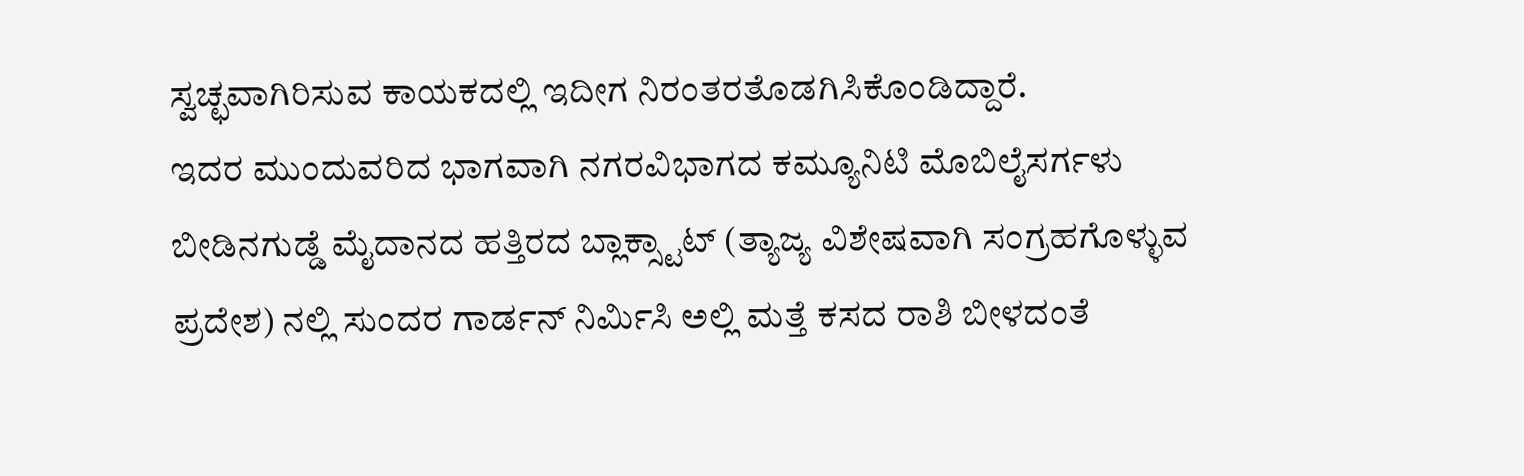ಸ್ವಚ್ಛವಾಗಿರಿಸುವ ಕಾಯಕದಲ್ಲಿ ಇದೀಗ ನಿರಂತರತೊಡಗಿಸಿಕೊಂಡಿದ್ದಾರೆ.
ಇದರ ಮುಂದುವರಿದ ಭಾಗವಾಗಿ ನಗರವಿಭಾಗದ ಕಮ್ಯೂನಿಟಿ ಮೊಬಿಲೈಸರ್ಗಳು ಬೀಡಿನಗುಡ್ಡೆ ಮೈದಾನದ ಹತ್ತಿರದ ಬ್ಲಾಕ್ಸ್ಟಾಟ್ (ತ್ಯಾಜ್ಯ ವಿಶೇಷವಾಗಿ ಸಂಗ್ರಹಗೊಳ್ಳುವ ಪ್ರದೇಶ) ನಲ್ಲಿ ಸುಂದರ ಗಾರ್ಡನ್ ನಿರ್ಮಿಸಿ ಅಲ್ಲಿ ಮತ್ತೆ ಕಸದ ರಾಶಿ ಬೀಳದಂತೆ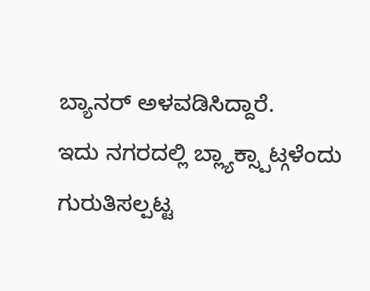ಬ್ಯಾನರ್ ಅಳವಡಿಸಿದ್ದಾರೆ.
ಇದು ನಗರದಲ್ಲಿ ಬ್ಲ್ಯಾಕ್ಸ್ಪಾಟ್ಗಳೆಂದು ಗುರುತಿಸಲ್ಪಟ್ಟ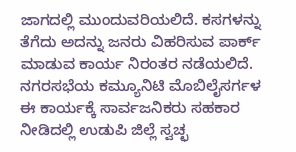ಜಾಗದಲ್ಲಿ ಮುಂದುವರಿಯಲಿದೆ. ಕಸಗಳನ್ನು ತೆಗೆದು ಅದನ್ನು ಜನರು ವಿಹರಿಸುವ ಪಾರ್ಕ್ ಮಾಡುವ ಕಾರ್ಯ ನಿರಂತರ ನಡೆಯಲಿದೆ. ನಗರಸಭೆಯ ಕಮ್ಯೂನಿಟಿ ಮೊಬಿಲೈಸರ್ಗಳ ಈ ಕಾರ್ಯಕ್ಕೆ ಸಾರ್ವಜನಿಕರು ಸಹಕಾರ ನೀಡಿದಲ್ಲಿ ಉಡುಪಿ ಜಿಲ್ಲೆ ಸ್ವಚ್ಛ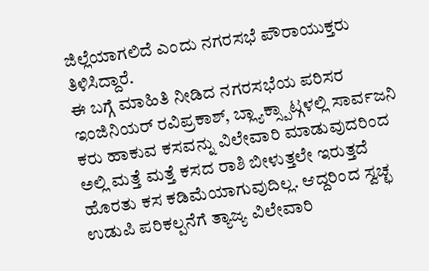ಜಿಲ್ಲೆಯಾಗಲಿದೆ ಎಂದು ನಗರಸಭೆ ಪೌರಾಯುಕ್ತರು ತಿಳಿಸಿದ್ದಾರೆ.
ಈ ಬಗ್ಗೆ ಮಾಹಿತಿ ನೀಡಿದ ನಗರಸಭೆಯ ಪರಿಸರ ಇಂಜಿನಿಯರ್ ರವಿಪ್ರಕಾಶ್, ಬ್ಲ್ಯಾಕ್ಸ್ಪಾಟ್ಗಳಲ್ಲಿ ಸಾರ್ವಜನಿ ಕರು ಹಾಕುವ ಕಸವನ್ನು ವಿಲೇವಾರಿ ಮಾಡುವುದರಿಂದ ಅಲ್ಲಿ ಮತ್ತೆ ಮತ್ತೆ ಕಸದ ರಾಶಿ ಬೀಳುತ್ತಲೇ ಇರುತ್ತದೆ ಹೊರತು ಕಸ ಕಡಿಮೆಯಾಗುವುದಿಲ್ಲ. ಆದ್ದರಿಂದ ಸ್ವಚ್ಛ ಉಡುಪಿ ಪರಿಕಲ್ಪನೆಗೆ ತ್ಯಾಜ್ಯ ವಿಲೇವಾರಿ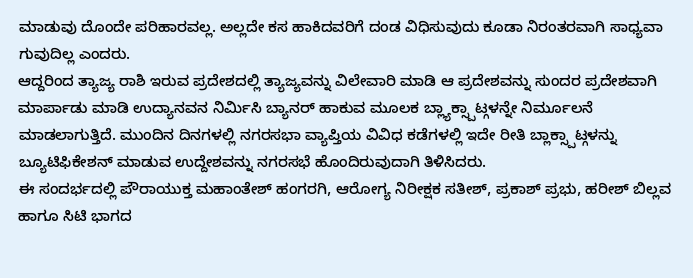ಮಾಡುವು ದೊಂದೇ ಪರಿಹಾರವಲ್ಲ. ಅಲ್ಲದೇ ಕಸ ಹಾಕಿದವರಿಗೆ ದಂಡ ವಿಧಿಸುವುದು ಕೂಡಾ ನಿರಂತರವಾಗಿ ಸಾಧ್ಯವಾ ಗುವುದಿಲ್ಲ ಎಂದರು.
ಆದ್ದರಿಂದ ತ್ಯಾಜ್ಯ ರಾಶಿ ಇರುವ ಪ್ರದೇಶದಲ್ಲಿ ತ್ಯಾಜ್ಯವನ್ನು ವಿಲೇವಾರಿ ಮಾಡಿ ಆ ಪ್ರದೇಶವನ್ನು ಸುಂದರ ಪ್ರದೇಶವಾಗಿ ಮಾರ್ಪಾಡು ಮಾಡಿ ಉದ್ಯಾನವನ ನಿರ್ಮಿಸಿ ಬ್ಯಾನರ್ ಹಾಕುವ ಮೂಲಕ ಬ್ಲ್ಯಾಕ್ಸ್ಪಾಟ್ಗಳನ್ನೇ ನಿರ್ಮೂಲನೆ ಮಾಡಲಾಗುತ್ತಿದೆ. ಮುಂದಿನ ದಿನಗಳಲ್ಲಿ ನಗರಸಭಾ ವ್ಯಾಪ್ತಿಯ ವಿವಿಧ ಕಡೆಗಳಲ್ಲಿ ಇದೇ ರೀತಿ ಬ್ಲಾಕ್ಸ್ಪಾಟ್ಗಳನ್ನು ಬ್ಯೂಟಿಫಿಕೇಶನ್ ಮಾಡುವ ಉದ್ದೇಶವನ್ನು ನಗರಸಭೆ ಹೊಂದಿರುವುದಾಗಿ ತಿಳಿಸಿದರು.
ಈ ಸಂದರ್ಭದಲ್ಲಿ ಪೌರಾಯುಕ್ತ ಮಹಾಂತೇಶ್ ಹಂಗರಗಿ, ಆರೋಗ್ಯ ನಿರೀಕ್ಷಕ ಸತೀಶ್, ಪ್ರಕಾಶ್ ಪ್ರಭು, ಹರೀಶ್ ಬಿಲ್ಲವ ಹಾಗೂ ಸಿಟಿ ಭಾಗದ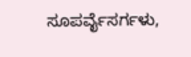ಸೂಪರ್ವೈಸರ್ಗಳು,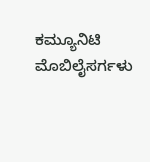ಕಮ್ಯೂನಿಟಿ ಮೊಬಿಲೈಸರ್ಗಳು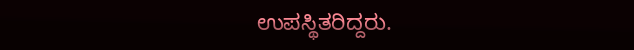ಉಪಸ್ಥಿತರಿದ್ದರು.